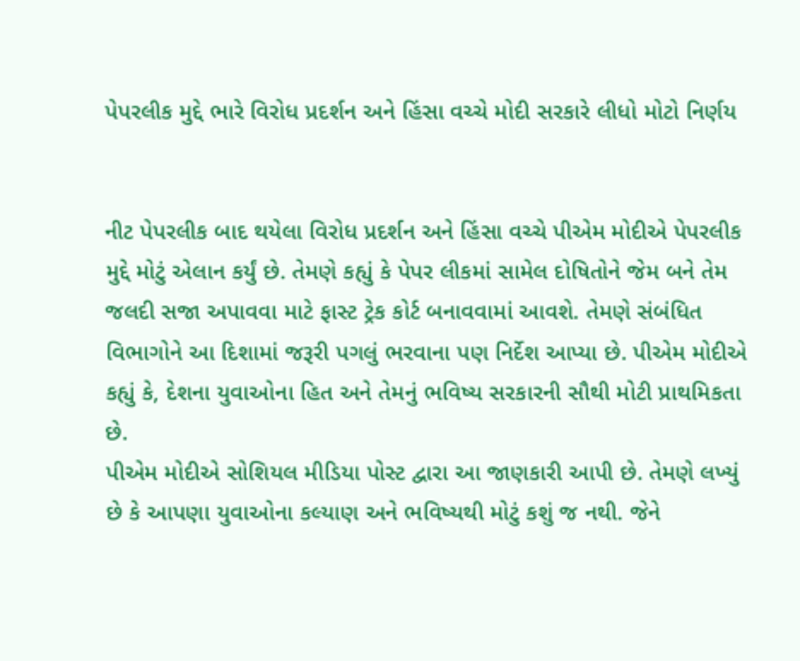પેપરલીક મુદ્દે ભારે વિરોધ પ્રદર્શન અને હિંસા વચ્ચે મોદી સરકારે લીધો મોટો નિર્ણય


નીટ પેપરલીક બાદ થયેલા વિરોધ પ્રદર્શન અને હિંસા વચ્ચે પીએમ મોદીએ પેપરલીક મુદ્દે મોટું એલાન કર્યું છે. તેમણે કહ્યું કે પેપર લીકમાં સામેલ દોષિતોને જેમ બને તેમ જલદી સજા અપાવવા માટે ફાસ્ટ ટ્રેક કોર્ટ બનાવવામાં આવશે. તેમણે સંબંધિત વિભાગોને આ દિશામાં જરૂરી પગલું ભરવાના પણ નિર્દેશ આપ્યા છે. પીએમ મોદીએ કહ્યું કે, દેશના યુવાઓના હિત અને તેમનું ભવિષ્ય સરકારની સૌથી મોટી પ્રાથમિકતા છે.
પીએમ મોદીએ સોશિયલ મીડિયા પોસ્ટ દ્વારા આ જાણકારી આપી છે. તેમણે લખ્યું છે કે આપણા યુવાઓના કલ્યાણ અને ભવિષ્યથી મોટું કશું જ નથી. જેને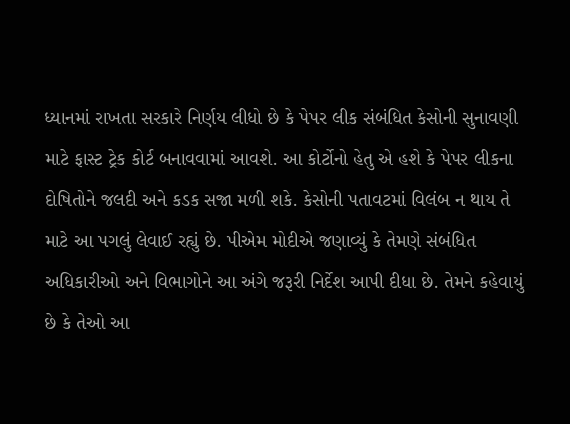ધ્યાનમાં રાખતા સરકારે નિર્ણય લીધો છે કે પેપર લીક સંબંધિત કેસોની સુનાવણી માટે ફાસ્ટ ટ્રેક કોર્ટ બનાવવામાં આવશે. આ કોર્ટોનો હેતુ એ હશે કે પેપર લીકના દોષિતોને જલદી અને કડક સજા મળી શકે. કેસોની પતાવટમાં વિલંબ ન થાય તે માટે આ પગલું લેવાઈ રહ્યું છે. પીએમ મોદીએ જણાવ્યું કે તેમણે સંબંધિત અધિકારીઓ અને વિભાગોને આ અંગે જરૂરી નિર્દેશ આપી દીધા છે. તેમને કહેવાયું છે કે તેઓ આ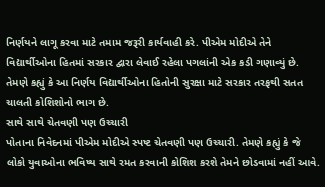નિર્ણયને લાગૂ કરવા માટે તમામ જરૂરી કાર્યવાહી કરે. પીએમ મોદીએ તેને વિદ્યાર્થીઓના હિતમાં સરકાર દ્વારા લેવાઈ રહેલા પગલાંની એક કડી ગણાવ્યું છે. તેમણે કહ્યું કે આ નિર્ણય વિદ્યાર્થીઓના હિતોની સુરક્ષા માટે સરકાર તરફથી સતત ચાલતી કોશિશોનો ભાગ છે.
સાથે સાથે ચેતવણી પણ ઉચ્ચારી
પોતાના નિવેદનમાં પીએમ મોદીએ સ્પષ્ટ ચેતવણી પણ ઉચ્ચારી. તેમણે કહ્યું કે જે લોકો યુવાઓના ભવિષ્ય સાથે રમત કરવાની કોશિશ કરશે તેમને છોડવામાં નહીં આવે.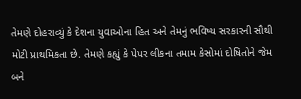તેમણે દોહરાવ્યું કે દેશના યુવાઓના હિત અને તેમનું ભવિષ્ય સરકારની સૌથી મોટી પ્રાથમિકતા છે. તેમણે કહ્યું કે પેપર લીકના તમામ કેસોમાં દોષિતોને જેમ બને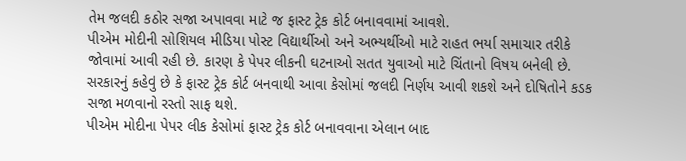તેમ જલદી કઠોર સજા અપાવવા માટે જ ફાસ્ટ ટ્રેક કોર્ટ બનાવવામાં આવશે.
પીએમ મોદીની સોશિયલ મીડિયા પોસ્ટ વિદ્યાર્થીઓ અને અભ્યર્થીઓ માટે રાહત ભર્યા સમાચાર તરીકે જોવામાં આવી રહી છે. કારણ કે પેપર લીકની ઘટનાઓ સતત યુવાઓ માટે ચિંતાનો વિષય બનેલી છે. સરકારનું કહેવું છે કે ફાસ્ટ ટ્રેક કોર્ટ બનવાથી આવા કેસોમાં જલદી નિર્ણય આવી શકશે અને દોષિતોને કડક સજા મળવાનો રસ્તો સાફ થશે.
પીએમ મોદીના પેપર લીક કેસોમાં ફાસ્ટ ટ્રેક કોર્ટ બનાવવાના એલાન બાદ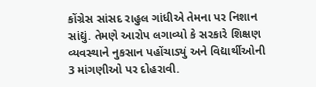કોંગ્રેસ સાંસદ રાહુલ ગાંધીએ તેમના પર નિશાન સાંદ્યું. તેમણે આરોપ લગાવ્યો કે સરકારે શિક્ષણ વ્યવસ્થાને નુકસાન પહોંચાડ્યું અને વિદ્યાર્થીઓની 3 માંગણીઓ પર દોહરાવી.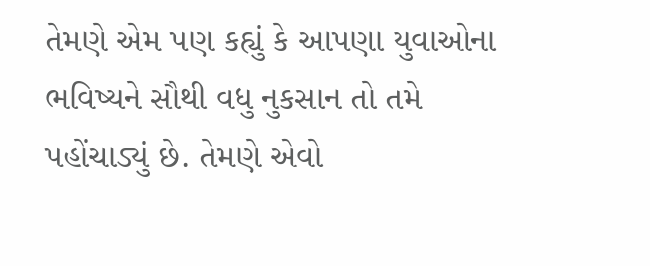તેમણે એમ પણ કહ્યું કે આપણા યુવાઓના ભવિષ્યને સૌથી વધુ નુકસાન તો તમે પહોંચાડ્યું છે. તેમણે એવો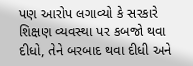પણ આરોપ લગાવ્યો કે સરકારે શિક્ષણ વ્યવસ્થા પર કબજો થવા દીધો, તેને બરબાદ થવા દીધી અને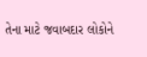તેના માટે જવાબદાર લોકોને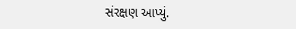સંરક્ષણ આપ્યું.